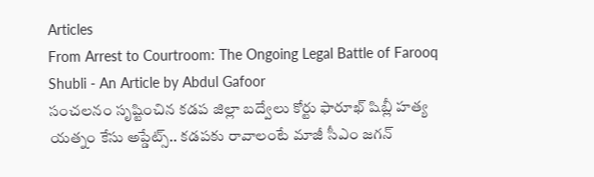Articles
From Arrest to Courtroom: The Ongoing Legal Battle of Farooq Shubli - An Article by Abdul Gafoor
సంచలనం సృష్టించిన కడప జిల్లా బద్వేలు కోర్టు ఫారూఖ్ షిబ్లీ హత్య యత్నం కేసు అప్డేట్స్.. కడపకు రావాలంటే మాజీ సీఎం జగన్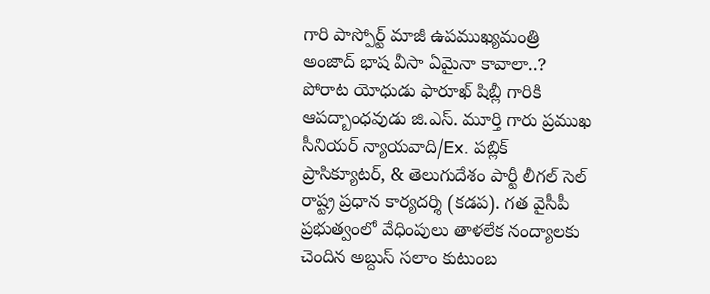గారి పాస్పోర్ట్ మాజీ ఉపముఖ్యమంత్రి అంజాద్ భాష వీసా ఏమైనా కావాలా..? పోరాట యోధుడు ఫారూఖ్ షిబ్లీ గారికి ఆపద్బాంధవుడు జి.ఎస్. మూర్తి గారు ప్రముఖ సీనియర్ న్యాయవాది/Ex. పబ్లిక్ ప్రాసిక్యూటర్, & తెలుగుదేశం పార్టీ లీగల్ సెల్ రాష్ట్ర ప్రధాన కార్యదర్శి (కడప). గత వైసీపీ ప్రభుత్వంలో వేధింపులు తాళలేక నంద్యాలకు చెందిన అబ్దుస్ సలాం కుటుంబ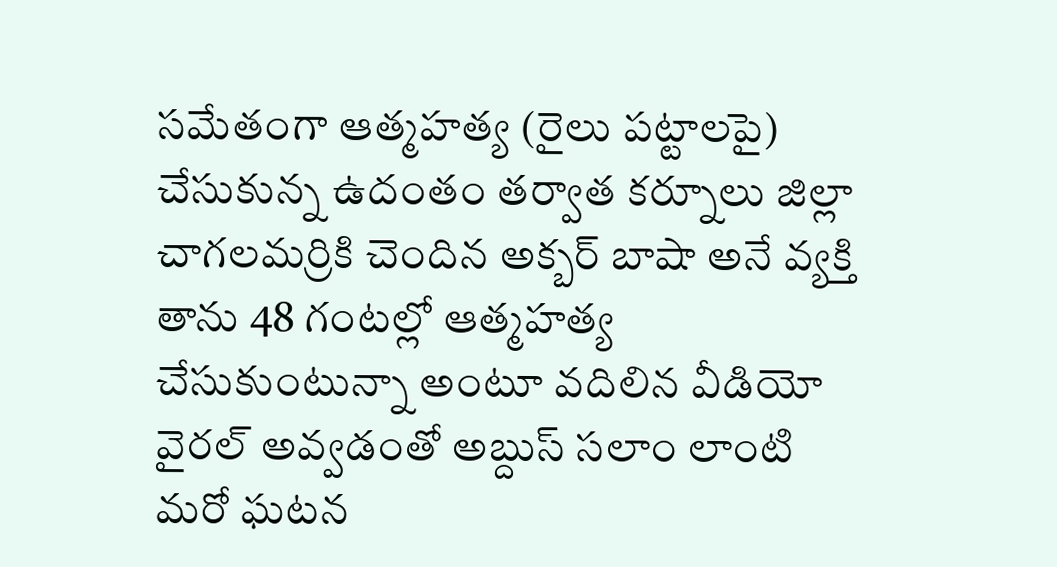సమేతంగా ఆత్మహత్య (రైలు పట్టాలపై) చేసుకున్న ఉదంతం తర్వాత కర్నూలు జిల్లా చాగలమర్రికి చెందిన అక్బర్ బాషా అనే వ్యక్తి తాను 48 గంటల్లో ఆత్మహత్య చేసుకుంటున్నా అంటూ వదిలిన వీడియో వైరల్ అవ్వడంతో అబ్దుస్ సలాం లాంటి మరో ఘటన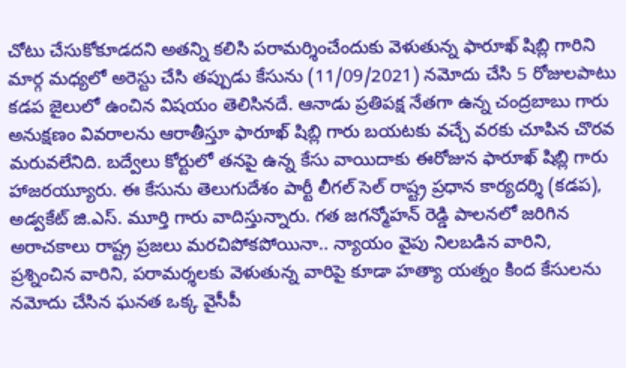చోటు చేసుకోకూడదని అతన్ని కలిసి పరామర్శించేందుకు వెళుతున్న ఫారూఖ్ షిబ్లి గారిని మార్గ మధ్యలో అరెస్టు చేసి తప్పుడు కేసును (11/09/2021) నమోదు చేసి 5 రోజులపాటు కడప జైలులో ఉంచిన విషయం తెలిసినదే. ఆనాడు ప్రతిపక్ష నేతగా ఉన్న చంద్రబాబు గారు అనుక్షణం వివరాలను ఆరాతీస్తూ ఫారూఖ్ షిబ్లి గారు బయటకు వచ్చే వరకు చూపిన చొరవ మరువలేనిది. బద్వేలు కోర్టులో తనపై ఉన్న కేసు వాయిదాకు ఈరోజున ఫారూఖ్ షిబ్లి గారు హాజరయ్యూరు. ఈ కేసును తెలుగుదేశం పార్టీ లీగల్ సెల్ రాష్ట్ర ప్రధాన కార్యదర్శి (కడప), అడ్వకేట్ జి.ఎస్. మూర్తి గారు వాదిస్తున్నారు. గత జగన్మోహన్ రెడ్డి పాలనలో జరిగిన అరాచకాలు రాష్ట్ర ప్రజలు మరచిపోకపోయినా.. న్యాయం వైపు నిలబడిన వారిని, ప్రశ్నించిన వారిని, పరామర్శలకు వెళుతున్న వారిపై కూడా హత్యా యత్నం కింద కేసులను నమోదు చేసిన ఘనత ఒక్క వైసీపీ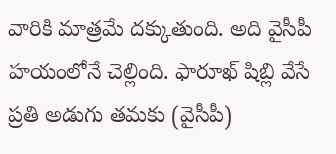వారికి మాత్రమే దక్కుతుంది. అది వైసీపీ హయంలోనే చెల్లింది. ఫారూఖ్ షిబ్లి వేసే ప్రతి అడుగు తమకు (వైసీపీ)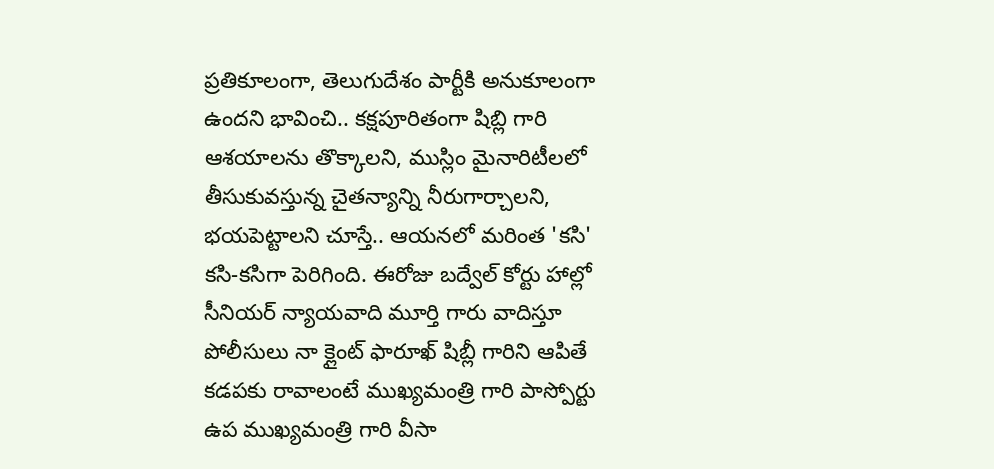ప్రతికూలంగా, తెలుగుదేశం పార్టీకి అనుకూలంగా ఉందని భావించి.. కక్షపూరితంగా షిబ్లి గారి ఆశయాలను తొక్కాలని, ముస్లిం మైనారిటీలలో తీసుకువస్తున్న చైతన్యాన్ని నీరుగార్చాలని, భయపెట్టాలని చూస్తే.. ఆయనలో మరింత 'కసి' కసి-కసిగా పెరిగింది. ఈరోజు బద్వేల్ కోర్టు హాల్లో సీనియర్ న్యాయవాది మూర్తి గారు వాదిస్తూ పోలీసులు నా క్లైంట్ ఫారూఖ్ షిబ్లీ గారిని ఆపితే కడపకు రావాలంటే ముఖ్యమంత్రి గారి పాస్పోర్టు ఉప ముఖ్యమంత్రి గారి వీసా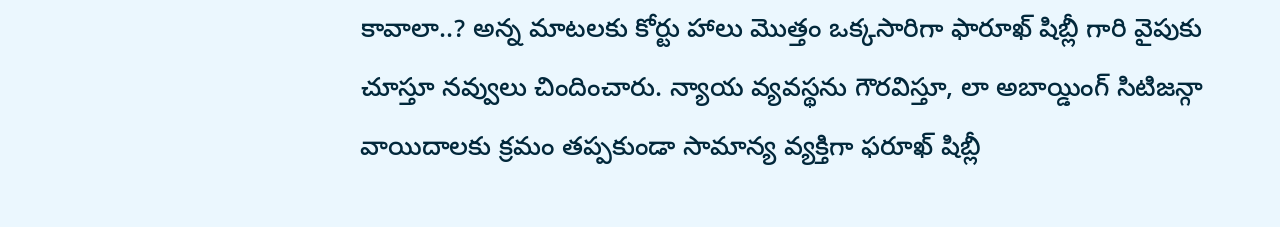కావాలా..? అన్న మాటలకు కోర్టు హాలు మొత్తం ఒక్కసారిగా ఫారూఖ్ షిబ్లీ గారి వైపుకు చూస్తూ నవ్వులు చిందించారు. న్యాయ వ్యవస్థను గౌరవిస్తూ, లా అబాయ్డింగ్ సిటిజన్గా వాయిదాలకు క్రమం తప్పకుండా సామాన్య వ్యక్తిగా ఫరూఖ్ షిబ్లీ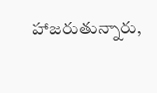హాజరుతున్నారు,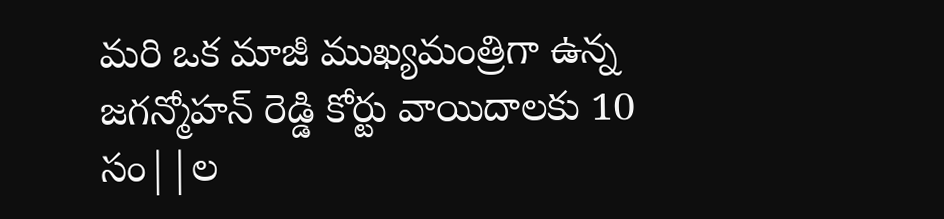మరి ఒక మాజీ ముఖ్యమంత్రిగా ఉన్న జగన్మోహన్ రెడ్డి కోర్టు వాయిదాలకు 10 సం||ల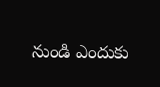నుండి ఎందుకు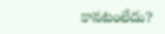కావటంలేదు?